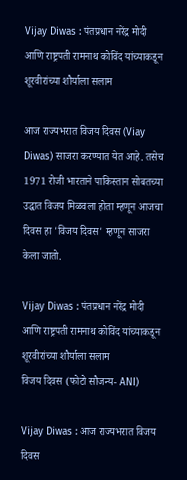Vijay Diwas : पंतप्रधान नरेंद्र मोदी आणि राष्ट्रपती रामनाथ कोविंद यांच्याकडून शूरवीरांच्या शौर्याला सलाम

आज राज्यभरात विजय दिवस (Viay Diwas) साजरा करण्यात येत आहे. तसेच 1971 रोजी भारताने पाकिस्तान सोबतच्या उद्धात विजय मिळवला होता म्हणून आजचा दिवस हा 'विजय दिवस' म्हणून साजरा केला जातो.

Vijay Diwas : पंतप्रधान नरेंद्र मोदी आणि राष्ट्रपती रामनाथ कोविंद यांच्याकडून शूरवीरांच्या शौर्याला सलाम
विजय दिवस (फोटो सौजन्य- ANI)

Vijay Diwas : आज राज्यभरात विजय दिवस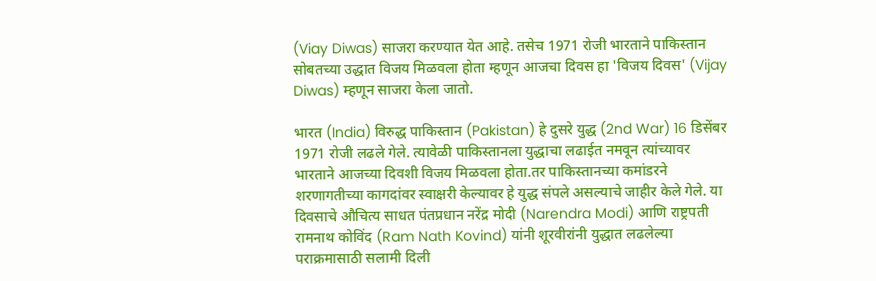(Viay Diwas) साजरा करण्यात येत आहे. तसेच 1971 रोजी भारताने पाकिस्तान सोबतच्या उद्धात विजय मिळवला होता म्हणून आजचा दिवस हा 'विजय दिवस' (Vijay Diwas) म्हणून साजरा केला जातो.

भारत (India) विरुद्ध पाकिस्तान (Pakistan) हे दुसरे युद्ध (2nd War) 16 डिसेंबर 1971 रोजी लढले गेले. त्यावेळी पाकिस्तानला युद्धाचा लढाईत नमवून त्यांच्यावर भारताने आजच्या दिवशी विजय मिळवला होता.तर पाकिस्तानच्या कमांडरने शरणागतीच्या कागदांवर स्वाक्षरी केल्यावर हे युद्ध संपले असल्याचे जाहीर केले गेले. या दिवसाचे औचित्य साधत पंतप्रधान नरेंद्र मोदी (Narendra Modi) आणि राष्ट्रपती रामनाथ कोविंद (Ram Nath Kovind) यांनी शूरवीरांनी युद्धात लढलेल्या पराक्रमासाठी सलामी दिली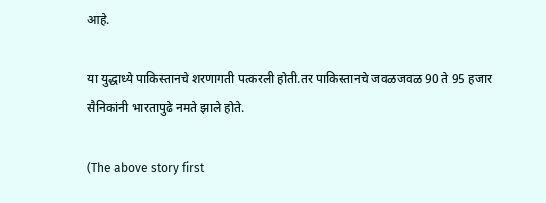आहे.

या युद्धाध्ये पाकिस्तानचे शरणागती पत्करली होती.तर पाकिस्तानचे जवळजवळ 90 ते 95 हजार सैनिकांनी भारतापुढे नमते झाले होते.

(The above story first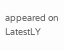appeared on LatestLY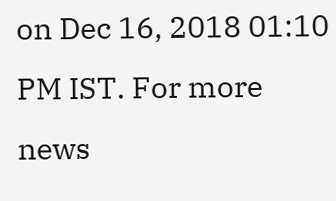on Dec 16, 2018 01:10 PM IST. For more news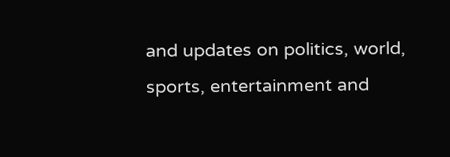and updates on politics, world, sports, entertainment and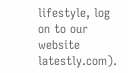lifestyle, log on to our website latestly.com).